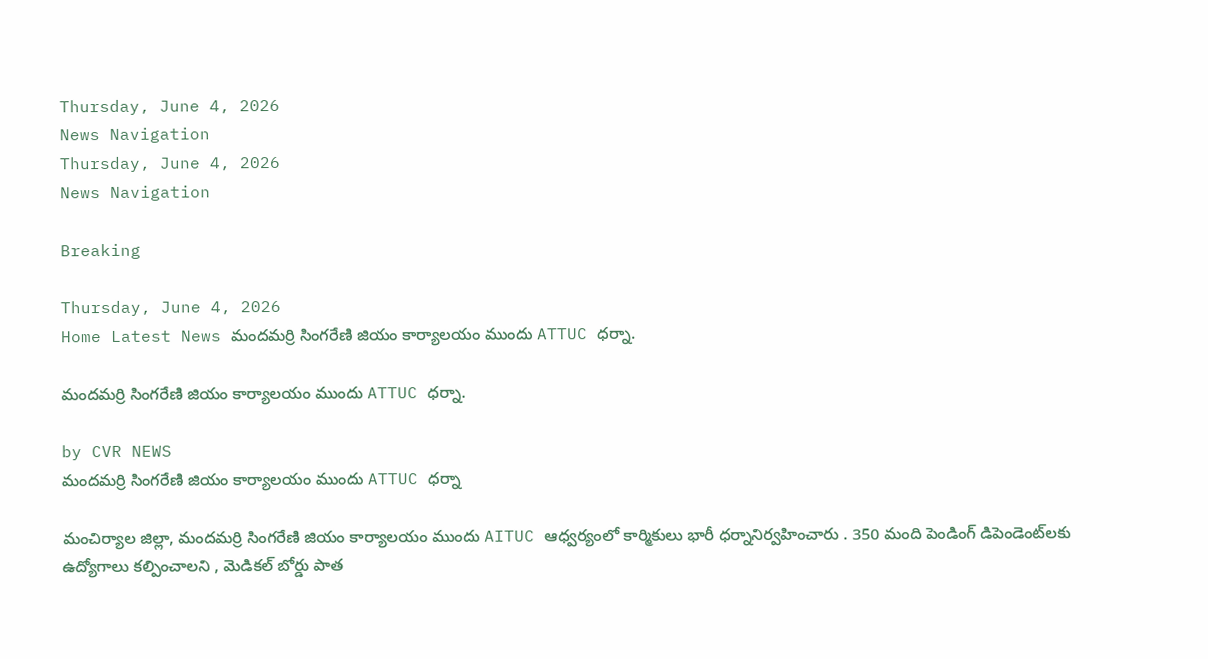Thursday, June 4, 2026
News Navigation
Thursday, June 4, 2026
News Navigation

Breaking

Thursday, June 4, 2026
Home Latest News మందమర్రి సింగరేణి జియం కార్యాలయం ముందు ATTUC ధర్నా.

మందమర్రి సింగరేణి జియం కార్యాలయం ముందు ATTUC ధర్నా.

by CVR NEWS
మందమర్రి సింగరేణి జియం కార్యాలయం ముందు ATTUC ధర్నా

మంచిర్యాల జిల్లా, మందమర్రి సింగరేణి జియం కార్యాలయం ముందు AITUC ఆధ్వర్యంలో కార్మికులు భారీ ధర్నానిర్వహించారు . 350 మంది పెండింగ్ డిపెండెంట్‌లకు ఉద్యోగాలు కల్పించాలని , మెడికల్ బోర్డు పాత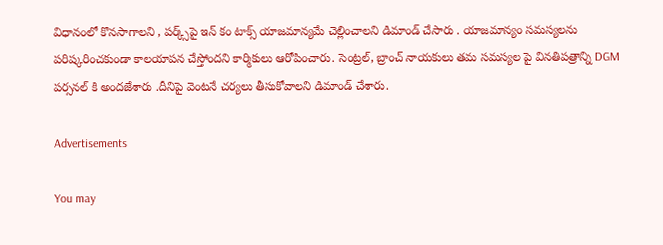విధానంలో కొనసాగాలని , పర్క్స్‌పై ఇన్ కం టాక్స్ యాజమాన్యమే చెల్లించాలని డిమాండ్ చేసారు . యాజమాన్యం సమస్యలను పరిష్కరించకుండా కాలయాపన చేస్తోందని కార్మికులు ఆరోపించారు. సెంట్రల్, బ్రాంచ్ నాయకులు తమ సమస్యల పై వినతిపత్రాన్ని DGM పర్సనల్ కి అందజేశారు .దీనిపై వెంటనే చర్యలు తీసుకోవాలని డిమాండ్ చేశారు.

Advertisements

You may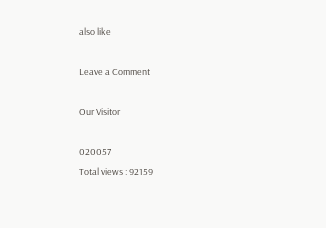also like

Leave a Comment

Our Visitor

020057
Total views : 92159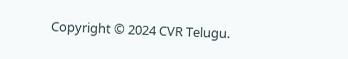Copyright © 2024 CVR Telugu.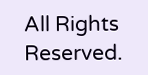All Rights Reserved.